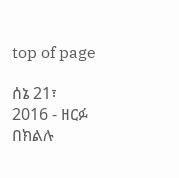top of page

ሰኔ 21፣ 2016 - ዘርፉ በክልሉ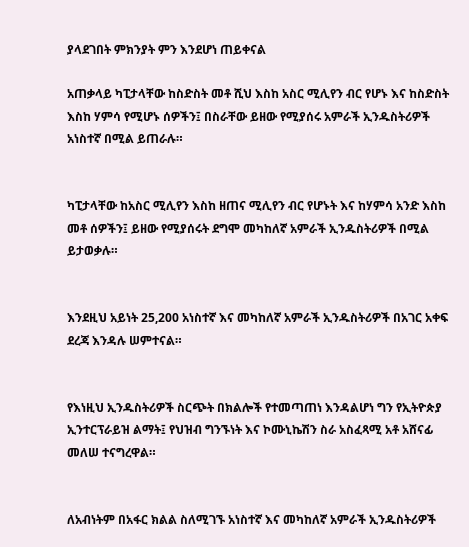ያላደገበት ምክንያት ምን እንደሆነ ጠይቀናል

አጠቃላይ ካፒታላቸው ከስድስት መቶ ሺህ እስከ አስር ሚሊየን ብር የሆኑ እና ከስድስት እስከ ሃምሳ የሚሆኑ ሰዎችን፤ በስራቸው ይዘው የሚያሰሩ አምራች ኢንዱስትሪዎች አነስተኛ በሚል ይጠራሉ።


ካፒታላቸው ከአስር ሚሊየን እስከ ዘጠና ሚሊየን ብር የሆኑት እና ከሃምሳ አንድ እስከ መቶ ሰዎችን፤ ይዘው የሚያሰሩት ደግሞ መካከለኛ አምራች ኢንዱስትሪዎች በሚል ይታወቃሉ።


እንደዚህ አይነት 25,200 አነስተኛ እና መካከለኛ አምራች ኢንዱስትሪዎች በአገር አቀፍ ደረጃ እንዳሉ ሠምተናል።


የእነዚህ ኢንዱስትሪዎች ስርጭት በክልሎች የተመጣጠነ እንዳልሆነ ግን የኢትዮጵያ ኢንተርፕራይዝ ልማት፤ የህዝብ ግንኙነት እና ኮሙኒኬሽን ስራ አስፈጻሚ አቶ አሸናፊ መለሠ ተናግረዋል።


ለአብነትም በአፋር ክልል ስለሚገኙ አነስተኛ እና መካከለኛ አምራች ኢንዱስትሪዎች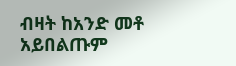ብዛት ከአንድ መቶ አይበልጡም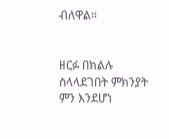ብለዋል።


ዘርፉ በክልሉ ስላላደገበት ምክንያት ምን እንደሆነ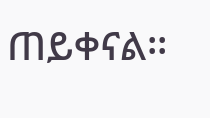ጠይቀናል፡፡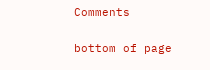Comments


bottom of page